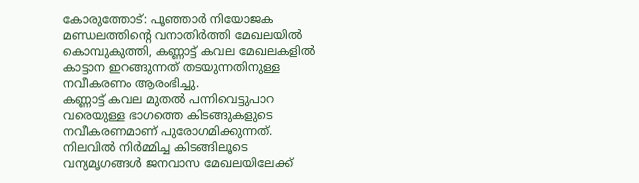കോരുത്തോട്: പൂഞ്ഞാർ നിയോജക മണ്ഡലത്തിന്റെ വനാതിർത്തി മേഖലയിൽ കൊമ്പുകുത്തി, കണ്ണാട്ട് കവല മേഖലകളിൽ കാട്ടാന ഇറങ്ങുന്നത് തടയുന്നതിനുള്ള നവീകരണം ആരംഭിച്ചു.
കണ്ണാട്ട് കവല മുതൽ പന്നിവെട്ടുപാറ വരെയുള്ള ഭാഗത്തെ കിടങ്ങുകളുടെ നവീകരണമാണ് പുരോഗമിക്കുന്നത്.
നിലവിൽ നിർമ്മിച്ച കിടങ്ങിലൂടെ വന്യമൃഗങ്ങൾ ജനവാസ മേഖലയിലേക്ക്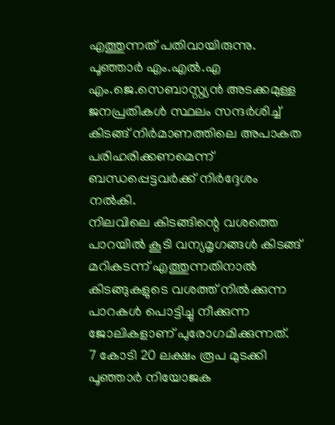എത്തുന്നത് പതിവായിരുന്നു. പൂഞ്ഞാർ എം.എൽ.എ എം.ജെ.സെബാസ്റ്റ്യൻ അടക്കമുള്ള ജനപ്രതികൾ സ്ഥലം സന്ദർശിച്ച് കിടങ്ങ് നിർമാണത്തിലെ അപാകത പരിഹരിക്കണമെന്ന് ബന്ധപ്പെട്ടവർക്ക് നിർദ്ദേശം നൽകി.
നിലവിലെ കിടങ്ങിന്റെ വശത്തെ പാറയിൽ കൂടി വന്യമൃഗങ്ങൾ കിടങ്ങ് മറികടന്ന് എത്തുന്നതിനാൽ കിടങ്ങുകളുടെ വശത്ത് നിൽക്കുന്ന പാറകൾ പൊട്ടിച്ചു നീക്കുന്ന ജോലികളാണ് പുരോഗമിക്കുന്നത്.
7 കോടി 20 ലക്ഷം രൂപ മുടക്കി പൂഞ്ഞാർ നിയോജക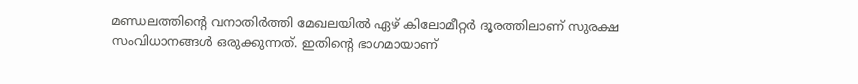മണ്ഡലത്തിന്റെ വനാതിർത്തി മേഖലയിൽ ഏഴ് കിലോമീറ്റർ ദൂരത്തിലാണ് സുരക്ഷ സംവിധാനങ്ങൾ ഒരുക്കുന്നത്. ഇതിന്റെ ഭാഗമായാണ്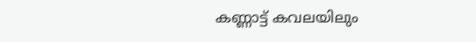കണ്ണാട്ട് കവലയിലും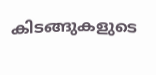കിടങ്ങുകളുടെ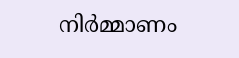നിർമ്മാണം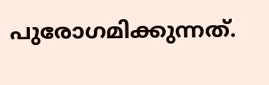പുരോഗമിക്കുന്നത്.